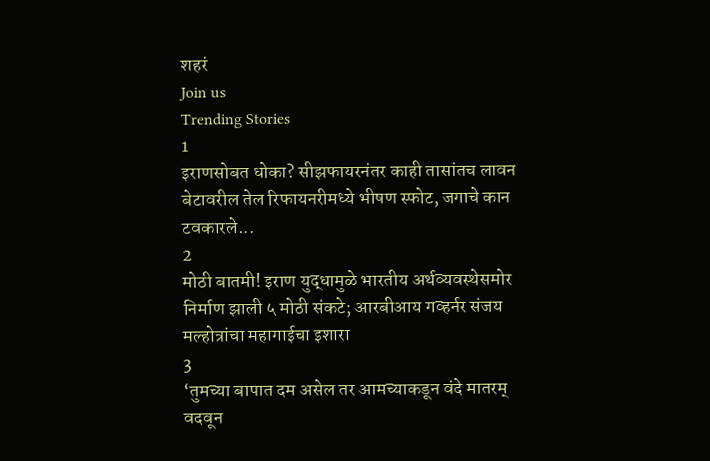शहरं
Join us
Trending Stories
1
इराणसोबत धोका? सीझफायरनंतर काही तासांतच लावन बेटावरील तेल रिफायनरीमध्ये भीषण स्फोट, जगाचे कान टवकारले...
2
मोठी बातमी! इराण युद्धामुळे भारतीय अर्थव्यवस्थेसमोर निर्माण झाली ५ मोठी संकटे; आरबीआय गव्हर्नर संजय मल्होत्रांचा महागाईचा इशारा
3
‘तुमच्या बापात दम असेल तर आमच्याकडून वंदे मातरम् वदवून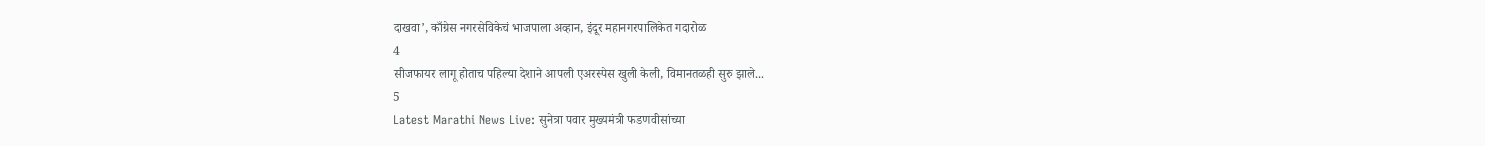दाखवा’, काँग्रेस नगरसेविकेचं भाजपाला अव्हान, इंदूर महानगरपालिकेत गदारोळ
4
सीजफायर लागू होताच पहिल्या देशाने आपली एअरस्पेस खुली केली, विमानतळही सुरु झाले...
5
Latest Marathi News Live: सुनेत्रा पवार मुख्यमंत्री फडणवीसांच्या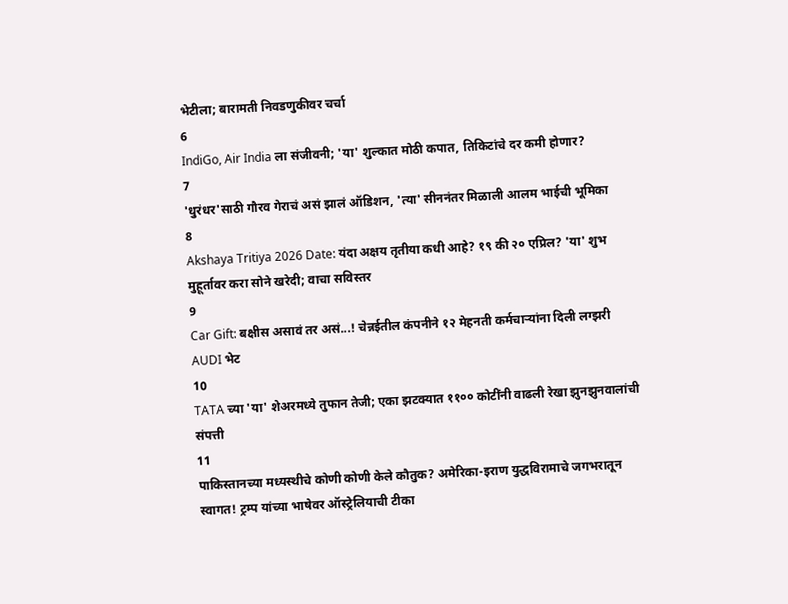भेटीला; बारामती निवडणुकीवर चर्चा
6
IndiGo, Air India ला संजीवनी; 'या' शुल्कात मोठी कपात, तिकिटांचे दर कमी होणार?
7
'धुरंधर'साठी गौरव गेराचं असं झालं ऑडिशन, 'त्या' सीननंतर मिळाली आलम भाईची भूमिका
8
Akshaya Tritiya 2026 Date: यंदा अक्षय तृतीया कधी आहे? १९ की २० एप्रिल? 'या' शुभ मुहूर्तावर करा सोने खरेदी; वाचा सविस्तर
9
Car Gift: बक्षीस असावं तर असं...! चेन्नईतील कंपनीने १२ मेहनती कर्मचाऱ्यांना दिली लग्झरी AUDI भेट
10
TATA च्या 'या' शेअरमध्ये तुफान तेजी; एका झटक्यात ११०० कोटींनी वाढली रेखा झुनझुनवालांची संपत्ती
11
पाकिस्तानच्या मध्यस्थीचे कोणी कोणी केले कौतुक? अमेरिका-इराण युद्धविरामाचे जगभरातून स्वागत! ट्रम्प यांच्या भाषेवर ऑस्ट्रेलियाची टीका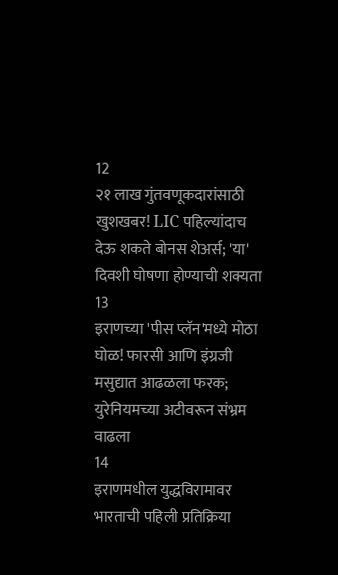12
२१ लाख गुंतवणूकदारांसाठी खुशखबर! LIC पहिल्यांदाच देऊ शकते बोनस शेअर्स; 'या' दिवशी घोषणा होण्याची शक्यता
13
इराणच्या 'पीस प्लॅन'मध्ये मोठा घोळ! फारसी आणि इंग्रजी मसुद्यात आढळला फरक; युरेनियमच्या अटीवरून संभ्रम वाढला
14
इराणमधील युद्धविरामावर भारताची पहिली प्रतिक्रिया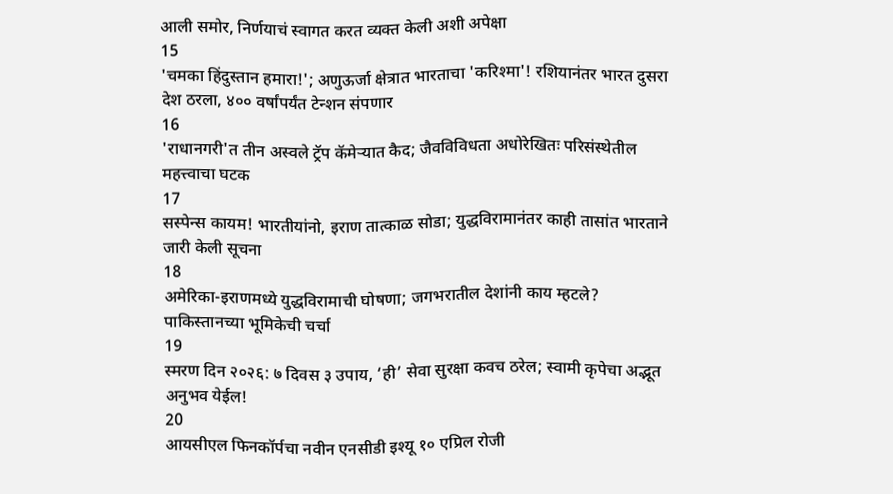आली समोर, निर्णयाचं स्वागत करत व्यक्त केली अशी अपेक्षा
15
'चमका हिंदुस्तान हमारा!'; अणुऊर्जा क्षेत्रात भारताचा 'करिश्मा'! रशियानंतर भारत दुसरा देश ठरला, ४०० वर्षांपर्यंत टेन्शन संपणार
16
'राधानगरी'त तीन अस्वले ट्रॅप कॅमेऱ्यात कैद; जैवविविधता अधोरेखितः परिसंस्थेतील महत्त्वाचा घटक
17
सस्पेन्स कायम! भारतीयांनो, इराण तात्काळ सोडा; युद्धविरामानंतर काही तासांत भारताने जारी केली सूचना
18
अमेरिका-इराणमध्ये युद्धविरामाची घोषणा; जगभरातील देशांनी काय म्हटले? पाकिस्तानच्या भूमिकेची चर्चा
19
स्मरण दिन २०२६: ७ दिवस ३ उपाय, ‘ही’ सेवा सुरक्षा कवच ठरेल; स्वामी कृपेचा अद्भूत अनुभव येईल!
20
आयसीएल फिनकॉर्पचा नवीन एनसीडी इश्यू १० एप्रिल रोजी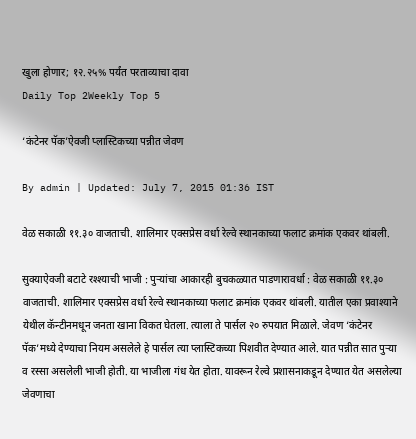खुला होणार; १२.२५% पर्यंत परताव्याचा दावा
Daily Top 2Weekly Top 5

‘कंटेनर पॅक’ऐवजी प्लास्टिकच्या पन्नीत जेवण

By admin | Updated: July 7, 2015 01:36 IST

वेळ सकाळी ११.३० वाजताची. शालिमार एक्सप्रेस वर्धा रेल्वे स्थानकाच्या फलाट क्रमांक एकवर थांबली.

सुक्याऐवजी बटाटे रश्श्याची भाजी : पुऱ्यांचा आकारही बुचकळ्यात पाडणारावर्धा : वेळ सकाळी ११.३० वाजताची. शालिमार एक्सप्रेस वर्धा रेल्वे स्थानकाच्या फलाट क्रमांक एकवर थांबली. यातील एका प्रवाश्याने येथील कॅन्टीनमधून जनता खाना विकत घेतला. त्याला ते पार्सल २० रुपयात मिळाले. जेवण ‘कंटेनर पॅक’मध्ये देण्याचा नियम असलेले हे पार्सल त्या प्लास्टिकच्या पिशवीत देण्यात आले. यात पन्नीत सात पुऱ्या व रस्सा असलेली भाजी होती. या भाजीला गंध येत होता. यावरून रेल्वे प्रशासनाकडून देण्यात येत असलेल्या जेवणाचा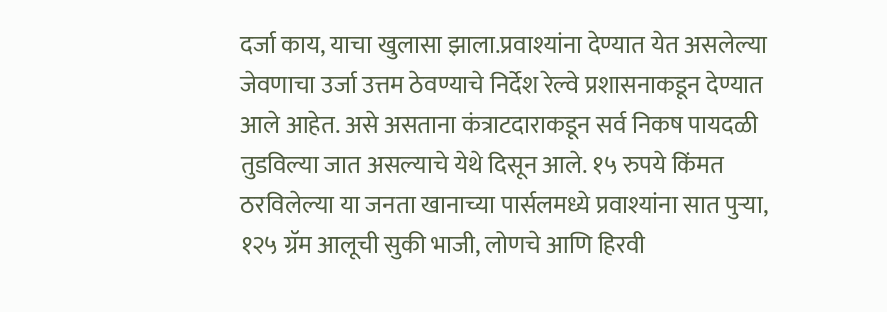दर्जा काय, याचा खुलासा झाला.प्रवाश्यांना देण्यात येत असलेल्या जेवणाचा उर्जा उत्तम ठेवण्याचे निर्देश रेल्वे प्रशासनाकडून देण्यात आले आहेत. असे असताना कंत्राटदाराकडून सर्व निकष पायदळी तुडविल्या जात असल्याचे येथे दिसून आले. १५ रुपये किंमत ठरविलेल्या या जनता खानाच्या पार्सलमध्ये प्रवाश्यांना सात पुऱ्या, १२५ ग्रॅम आलूची सुकी भाजी, लोणचे आणि हिरवी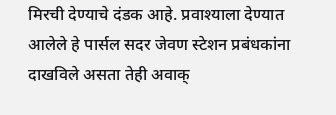मिरची देण्याचे दंडक आहे. प्रवाश्याला देण्यात आलेले हे पार्सल सदर जेवण स्टेशन प्रबंधकांना दाखविले असता तेही अवाक्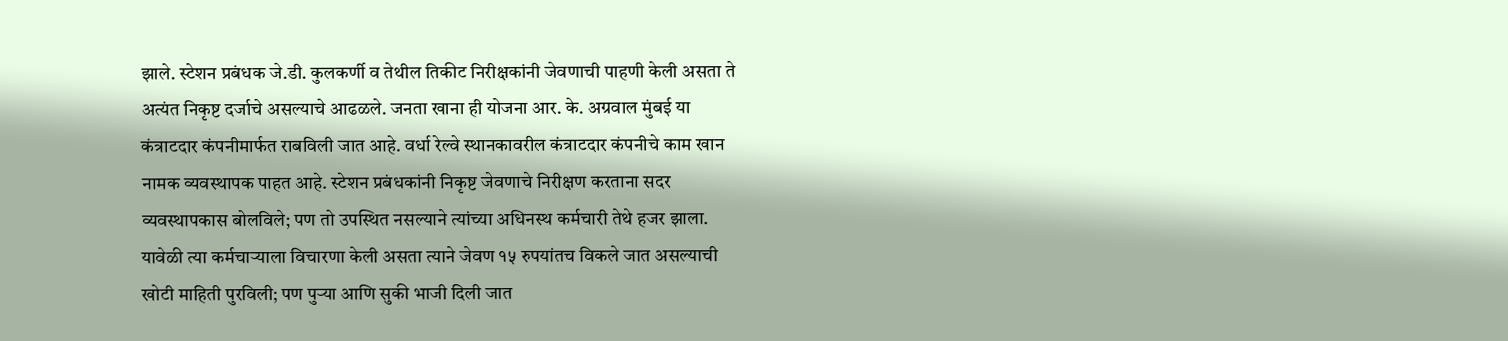झाले. स्टेशन प्रबंधक जे.डी. कुलकर्णी व तेथील तिकीट निरीक्षकांनी जेवणाची पाहणी केली असता ते अत्यंत निकृष्ट दर्जाचे असल्याचे आढळले. जनता खाना ही योजना आर. के. अग्रवाल मुंबई या कंत्राटदार कंपनीमार्फत राबविली जात आहे. वर्धा रेल्वे स्थानकावरील कंत्राटदार कंपनीचे काम खान नामक व्यवस्थापक पाहत आहे. स्टेशन प्रबंधकांनी निकृष्ट जेवणाचे निरीक्षण करताना सदर व्यवस्थापकास बोलविले; पण तो उपस्थित नसल्याने त्यांच्या अधिनस्थ कर्मचारी तेथे हजर झाला. यावेळी त्या कर्मचाऱ्याला विचारणा केली असता त्याने जेवण १५ रुपयांतच विकले जात असल्याची खोटी माहिती पुरविली; पण पुऱ्या आणि सुकी भाजी दिली जात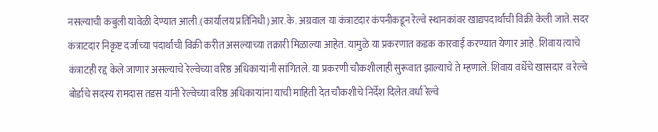नसल्याची कबुली यावेळी देण्यात आली.(कार्यालय प्रतिनिधी)आर.के. अग्रवाल या कंत्राटदार कंपनीकडून रेल्वे स्थानकांवर खाद्यपदार्थांची विक्री केली जाते. सदर कंत्राटदार निकृष्ट दर्जाच्या पदार्थांची विक्री करीत असल्याच्या तक्रारी मिळाल्या आहेत. यामुळे या प्रकरणात कडक कारवाई करण्यात येणार आहे. शिवाय त्याचे कंत्राटही रद्द केले जाणार असल्याचे रेल्वेच्या वरिष्ठ अधिकाऱ्यांनी सांगितले. या प्रकरणी चौकशीलाही सुरूवात झाल्याचे ते म्हणाले. शिवाय वर्धेचे खासदार व रेल्वे बोर्डाचे सदस्य रामदास तडस यांनी रेल्वेच्या वरिष्ठ अधिकाऱ्यांना याची माहिती देत चौकशीचे निर्देश दिलेत.वर्धा रेल्वे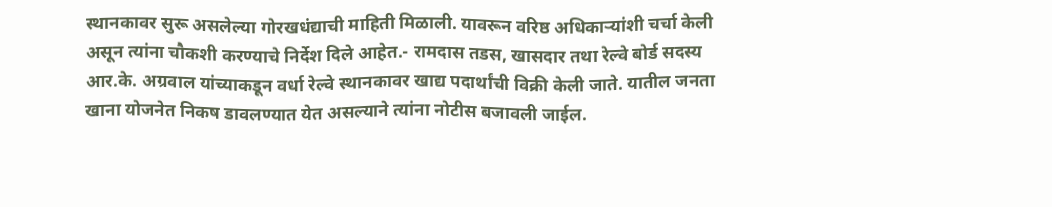स्थानकावर सुरू असलेल्या गोरखधंद्याची माहिती मिळाली. यावरून वरिष्ठ अधिकाऱ्यांशी चर्चा केली असून त्यांना चौकशी करण्याचे निर्देश दिले आहेत.- रामदास तडस, खासदार तथा रेल्वे बोर्ड सदस्य आर.के. अग्रवाल यांच्याकडून वर्धा रेल्वे स्थानकावर खाद्य पदार्थांची विक्री केली जाते. यातील जनता खाना योजनेत निकष डावलण्यात येत असल्याने त्यांना नोटीस बजावली जाईल.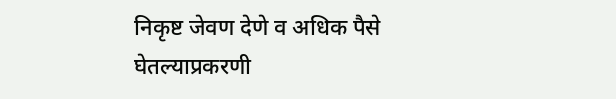निकृष्ट जेवण देणे व अधिक पैसे घेतल्याप्रकरणी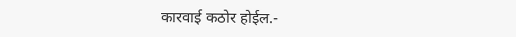कारवाई कठोर होईल.-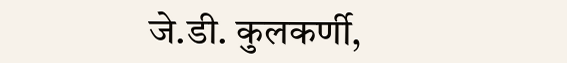जे.डी. कुलकर्णी,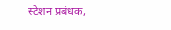स्टेशन प्रबंधक,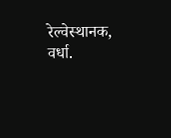रेल्वेस्थानक, वर्धा.